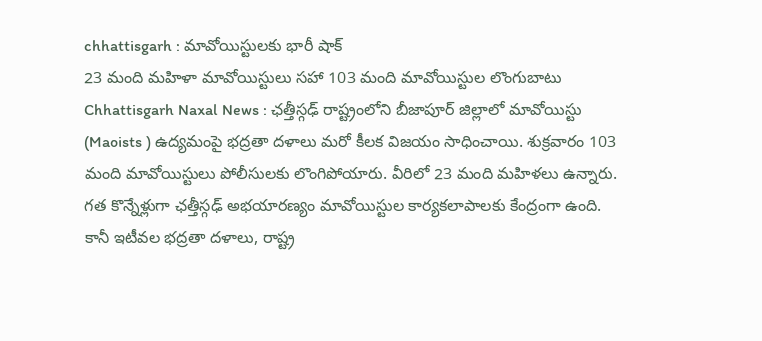chhattisgarh : మావోయిస్టులకు భారీ షాక్
23 మంది మహిళా మావోయిస్టులు సహా 103 మంది మావోయిస్టుల లొంగుబాటు
Chhattisgarh Naxal News : ఛత్తీస్గఢ్ రాష్ట్రంలోని బీజాపూర్ జిల్లాలో మావోయిస్టు (Maoists ) ఉద్యమంపై భద్రతా దళాలు మరో కీలక విజయం సాధించాయి. శుక్రవారం 103 మంది మావోయిస్టులు పోలీసులకు లొంగిపోయారు. వీరిలో 23 మంది మహిళలు ఉన్నారు. గత కొన్నేళ్లుగా ఛత్తీస్గఢ్ అభయారణ్యం మావోయిస్టుల కార్యకలాపాలకు కేంద్రంగా ఉంది. కానీ ఇటీవల భద్రతా దళాలు, రాష్ట్ర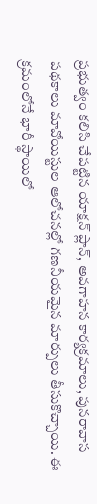ప్రభుత్వం కలిసి చేపట్టిన యాక్షన్ ప్లాన్, అవగాహన కార్యక్రమాలు, పునరావాస పథకాలు మావోయిస్టుల ఆలోచనల్లో గణనీయమైన మార్పులు తీసుకొచ్చాయి. ఈ క్రమంలోనే భారీ స్థాయిలో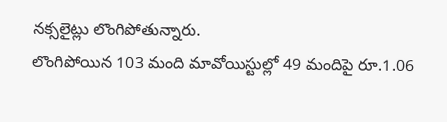నక్సలైట్లు లొంగిపోతున్నారు.
లొంగిపోయిన 103 మంది మావోయిస్టుల్లో 49 మందిపై రూ.1.06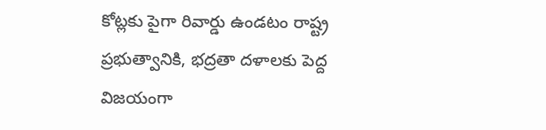కోట్లకు పైగా రివార్డు ఉండటం రాష్ట్ర ప్రభుత్వానికి, భద్రతా దళాలకు పెద్ద విజయంగా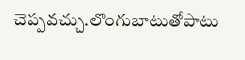చెప్పవచ్చు.లొంగుబాటుతోపాటు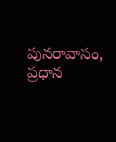పునరావాసం, ప్రధాన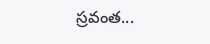స్రవంత...